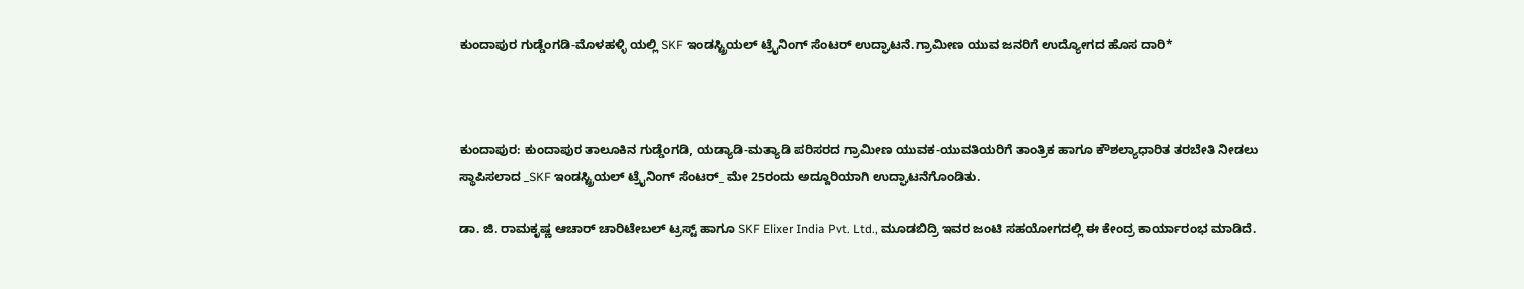ಕುಂದಾಪುರ ಗುಡ್ಡೆಂಗಡಿ-ಮೊಳಹಳ್ಳಿ ಯಲ್ಲಿ SKF ಇಂಡಸ್ಟ್ರಿಯಲ್ ಟ್ರೈನಿಂಗ್ ಸೆಂಟರ್ ಉದ್ಘಾಟನೆ.ಗ್ರಾಮೀಣ ಯುವ ಜನರಿಗೆ ಉದ್ಯೋಗದ ಹೊಸ ದಾರಿ*



ಕುಂದಾಪುರ: ಕುಂದಾಪುರ ತಾಲೂಕಿನ ಗುಡ್ಡೆಂಗಡಿ, ಯಡ್ಯಾಡಿ-ಮತ್ಯಾಡಿ ಪರಿಸರದ ಗ್ರಾಮೀಣ ಯುವಕ-ಯುವತಿಯರಿಗೆ ತಾಂತ್ರಿಕ ಹಾಗೂ ಕೌಶಲ್ಯಾಧಾರಿತ ತರಬೇತಿ ನೀಡಲು ಸ್ಥಾಪಿಸಲಾದ _SKF ಇಂಡಸ್ಟ್ರಿಯಲ್ ಟ್ರೈನಿಂಗ್ ಸೆಂಟರ್_ ಮೇ 25ರಂದು ಅದ್ದೂರಿಯಾಗಿ ಉದ್ಘಾಟನೆಗೊಂಡಿತು.

ಡಾ. ಜಿ. ರಾಮಕೃಷ್ಣ ಆಚಾರ್ ಚಾರಿಟೇಬಲ್ ಟ್ರಸ್ಟ್ ಹಾಗೂ SKF Elixer India Pvt. Ltd., ಮೂಡಬಿದ್ರಿ ಇವರ ಜಂಟಿ ಸಹಯೋಗದಲ್ಲಿ ಈ ಕೇಂದ್ರ ಕಾರ್ಯಾರಂಭ ಮಾಡಿದೆ.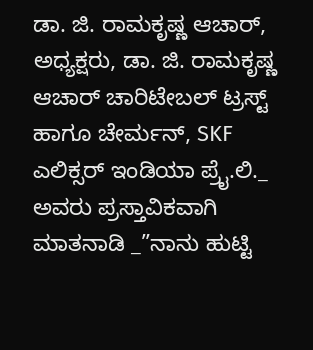ಡಾ. ಜಿ. ರಾಮಕೃಷ್ಣ ಆಚಾರ್, ಅಧ್ಯಕ್ಷರು, ಡಾ. ಜಿ. ರಾಮಕೃಷ್ಣ ಆಚಾರ್ ಚಾರಿಟೇಬಲ್ ಟ್ರಸ್ಟ್ ಹಾಗೂ ಚೇರ್ಮನ್, SKF ಎಲಿಕ್ಸರ್ ಇಂಡಿಯಾ ಪ್ರೈ.ಲಿ._ ಅವರು ಪ್ರಸ್ತಾವಿಕವಾಗಿ ಮಾತನಾಡಿ _”ನಾನು ಹುಟ್ಟಿ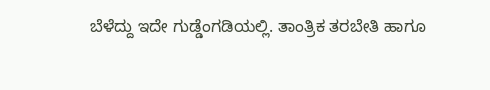ಬೆಳೆದ್ದು ಇದೇ ಗುಡ್ಡೆಂಗಡಿಯಲ್ಲಿ. ತಾಂತ್ರಿಕ ತರಬೇತಿ ಹಾಗೂ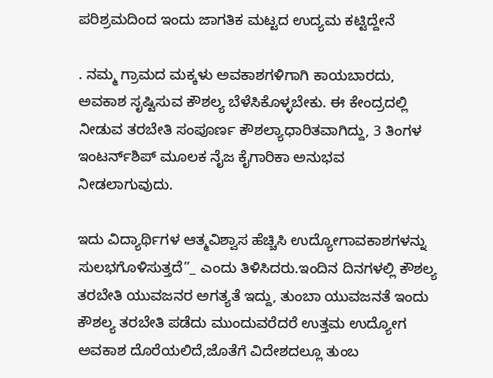ಪರಿಶ್ರಮದಿಂದ ಇಂದು ಜಾಗತಿಕ ಮಟ್ಟದ ಉದ್ಯಮ ಕಟ್ಟಿದ್ದೇನೆ

. ನಮ್ಮ ಗ್ರಾಮದ ಮಕ್ಕಳು ಅವಕಾಶಗಳಿಗಾಗಿ ಕಾಯಬಾರದು, ಅವಕಾಶ ಸೃಷ್ಟಿಸುವ ಕೌಶಲ್ಯ ಬೆಳೆಸಿಕೊಳ್ಳಬೇಕು. ಈ ಕೇಂದ್ರದಲ್ಲಿ ನೀಡುವ ತರಬೇತಿ ಸಂಪೂರ್ಣ ಕೌಶಲ್ಯಾಧಾರಿತವಾಗಿದ್ದು, 3 ತಿಂಗಳ ಇಂಟರ್ನ್‌ಶಿಪ್ ಮೂಲಕ ನೈಜ ಕೈಗಾರಿಕಾ ಅನುಭವ ನೀಡಲಾಗುವುದು.

ಇದು ವಿದ್ಯಾರ್ಥಿಗಳ ಆತ್ಮವಿಶ್ವಾಸ ಹೆಚ್ಚಿಸಿ ಉದ್ಯೋಗಾವಕಾಶಗಳನ್ನು ಸುಲಭಗೊಳಿಸುತ್ತದೆ”_ ಎಂದು ತಿಳಿಸಿದರು.ಇಂದಿನ ದಿನಗಳಲ್ಲಿ ಕೌಶಲ್ಯ ತರಬೇತಿ ಯುವಜನರ ಅಗತ್ಯತೆ ಇದ್ದು, ತುಂಬಾ ಯುವಜನತೆ ಇಂದು ಕೌಶಲ್ಯ ತರಬೇತಿ ಪಡೆದು ಮುಂದುವರೆದರೆ ಉತ್ತಮ ಉದ್ಯೋಗ ಅವಕಾಶ ದೊರೆಯಲಿದೆ,ಜೊತೆಗೆ ವಿದೇಶದಲ್ಲೂ ತುಂಬ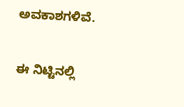ಅವಕಾಶಗಳಿವೆ.

ಈ ನಿಟ್ಟಿನಲ್ಲಿ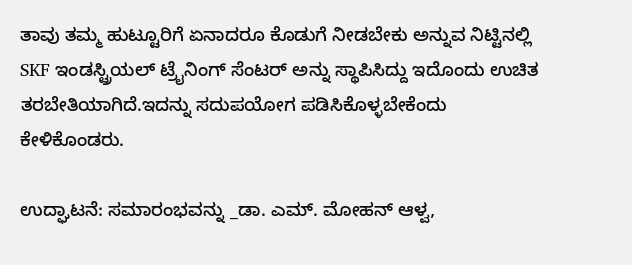ತಾವು ತಮ್ಮ ಹುಟ್ಟೂರಿಗೆ ಏನಾದರೂ ಕೊಡುಗೆ ನೀಡಬೇಕು ಅನ್ನುವ ನಿಟ್ಟಿನಲ್ಲಿ SKF ಇಂಡಸ್ಟ್ರಿಯಲ್ ಟ್ರೈನಿಂಗ್ ಸೆಂಟರ್ ಅನ್ನು ಸ್ಥಾಪಿಸಿದ್ದು ಇದೊಂದು ಉಚಿತ ತರಬೇತಿಯಾಗಿದೆ.ಇದನ್ನು ಸದುಪಯೋಗ ಪಡಿಸಿಕೊಳ್ಳಬೇಕೆಂದು ಕೇಳಿಕೊಂಡರು.

ಉದ್ಘಾಟನೆ: ಸಮಾರಂಭವನ್ನು _ಡಾ. ಎಮ್. ಮೋಹನ್ ಆಳ್ವ,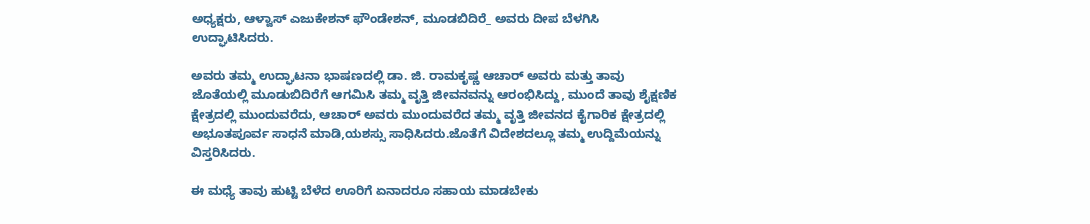ಅಧ್ಯಕ್ಷರು, ಆಳ್ವಾಸ್ ಎಜುಕೇಶನ್ ಫೌಂಡೇಶನ್, ಮೂಡಬಿದಿರೆ_ ಅವರು ದೀಪ ಬೆಳಗಿಸಿ ಉದ್ಘಾಟಿಸಿದರು.

ಅವರು ತಮ್ಮ ಉದ್ಘಾಟನಾ ಭಾಷಣದಲ್ಲಿ ಡಾ. ಜಿ. ರಾಮಕೃಷ್ಣ ಆಚಾರ್ ಅವರು ಮತ್ತು ತಾವು ಜೊತೆಯಲ್ಲಿ ಮೂಡುಬಿದಿರೆಗೆ ಆಗಮಿಸಿ ತಮ್ಮ ವೃತ್ತಿ ಜೀವನವನ್ನು ಆರಂಭಿಸಿದ್ದು, ಮುಂದೆ ತಾವು ಶೈಕ್ಷಣಿಕ ಕ್ಷೇತ್ರದಲ್ಲಿ ಮುಂದುವರೆದು, ಆಚಾರ್ ಅವರು ಮುಂದುವರೆದ ತಮ್ಮ ವೃತ್ತಿ ಜೀವನದ ಕೈಗಾರಿಕ ಕ್ಷೇತ್ರದಲ್ಲಿ ಅಭೂತಪೂರ್ವ ಸಾಧನೆ ಮಾಡಿ,ಯಶಸ್ಸು ಸಾಧಿಸಿದರು.ಜೊತೆಗೆ ವಿದೇಶದಲ್ಲೂ ತಮ್ಮ ಉದ್ದಿಮೆಯನ್ನು ವಿಸ್ತರಿಸಿದರು.

ಈ ಮಧ್ಯೆ ತಾವು ಹುಟ್ಟಿ ಬೆಳೆದ ಊರಿಗೆ ಏನಾದರೂ ಸಹಾಯ ಮಾಡಬೇಕು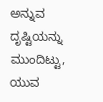ಅನ್ನುವ ದೃಷ್ಟಿಯನ್ನು ಮುಂದಿಟ್ಟು, ಯುವ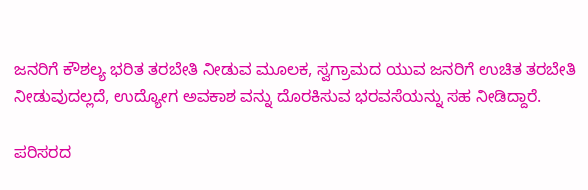ಜನರಿಗೆ ಕೌಶಲ್ಯ ಭರಿತ ತರಬೇತಿ ನೀಡುವ ಮೂಲಕ, ಸ್ವಗ್ರಾಮದ ಯುವ ಜನರಿಗೆ ಉಚಿತ ತರಬೇತಿ ನೀಡುವುದಲ್ಲದೆ, ಉದ್ಯೋಗ ಅವಕಾಶ ವನ್ನು ದೊರಕಿಸುವ ಭರವಸೆಯನ್ನು ಸಹ ನೀಡಿದ್ದಾರೆ.

ಪರಿಸರದ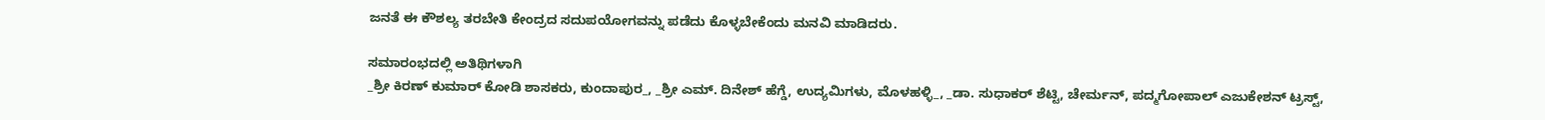ಜನತೆ ಈ ಕೌಶಲ್ಯ ತರಬೇತಿ ಕೇಂದ್ರದ ಸದುಪಯೋಗವನ್ನು ಪಡೆದು ಕೊಳ್ಳಬೇಕೆಂದು ಮನವಿ ಮಾಡಿದರು.

ಸಮಾರಂಭದಲ್ಲಿ ಅತಿಥಿಗಳಾಗಿ
_ಶ್ರೀ ಕಿರಣ್ ಕುಮಾರ್ ಕೋಡಿ ಶಾಸಕರು, ಕುಂದಾಪುರ_, _ಶ್ರೀ ಎಮ್. ದಿನೇಶ್ ಹೆಗ್ಡೆ, ಉದ್ಯಮಿಗಳು, ಮೊಳಹಳ್ಳಿ_, _ಡಾ. ಸುಧಾಕರ್ ಶೆಟ್ಟಿ, ಚೇರ್ಮನ್, ಪದ್ಮಗೋಪಾಲ್ ಎಜುಕೇಶನ್ ಟ್ರಸ್ಟ್,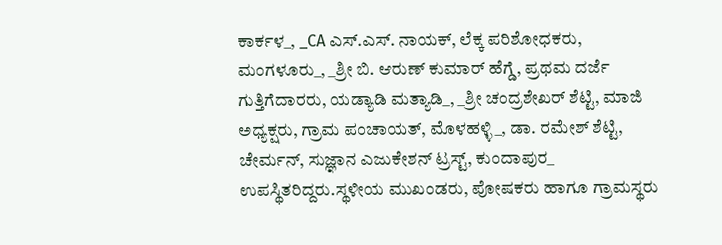ಕಾರ್ಕಳ_, _CA ಎಸ್.ಎಸ್. ನಾಯಕ್, ಲೆಕ್ಕ ಪರಿಶೋಧಕರು, ಮಂಗಳೂರು_, _ಶ್ರೀ ಬಿ. ಆರುಣ್ ಕುಮಾರ್ ಹೆಗ್ಡೆ, ಪ್ರಥಮ ದರ್ಜೆ ಗುತ್ತಿಗೆದಾರರು, ಯಡ್ಯಾಡಿ ಮತ್ಯಾಡಿ_, _ಶ್ರೀ ಚಂದ್ರಶೇಖರ್ ಶೆಟ್ಟಿ, ಮಾಜಿ ಅಧ್ಯಕ್ಷರು, ಗ್ರಾಮ ಪಂಚಾಯತ್, ಮೊಳಹಳ್ಳಿ_, ಡಾ. ರಮೇಶ್ ಶೆಟ್ಟಿ, ಚೇರ್ಮನ್, ಸುಜ್ಞಾನ ಎಜುಕೇಶನ್ ಟ್ರಸ್ಟ್, ಕುಂದಾಪುರ_ ಉಪಸ್ಥಿತರಿದ್ದರು.ಸ್ಥಳೀಯ ಮುಖಂಡರು, ಪೋಷಕರು ಹಾಗೂ ಗ್ರಾಮಸ್ಥರು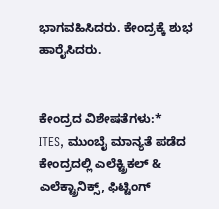ಭಾಗವಹಿಸಿದರು. ಕೇಂದ್ರಕ್ಕೆ ಶುಭ ಹಾರೈಸಿದರು.


ಕೇಂದ್ರದ ವಿಶೇಷತೆಗಳು:*
ITES, ಮುಂಬೈ ಮಾನ್ಯತೆ ಪಡೆದ ಕೇಂದ್ರದಲ್ಲಿ ಎಲೆಕ್ಟ್ರಿಕಲ್ & ಎಲೆಕ್ಟ್ರಾನಿಕ್ಸ್, ಫಿಟ್ಟಿಂಗ್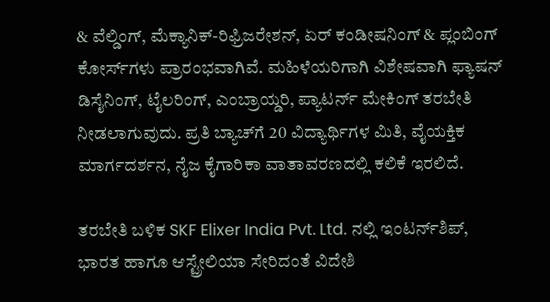& ವೆಲ್ಡಿಂಗ್, ಮೆಕ್ಯಾನಿಕ್-ರಿಫ್ರಿಜರೇಶನ್, ಏರ್ ಕಂಡೀಷನಿಂಗ್ & ಪ್ಲಂಬಿಂಗ್ ಕೋರ್ಸ್‌ಗಳು ಪ್ರಾರಂಭವಾಗಿವೆ. ಮಹಿಳೆಯರಿಗಾಗಿ ವಿಶೇಷವಾಗಿ ಫ್ಯಾಷನ್ ಡಿಸೈನಿಂಗ್, ಟೈಲರಿಂಗ್, ಎಂಬ್ರಾಯ್ಡರಿ, ಪ್ಯಾಟರ್ನ್ ಮೇಕಿಂಗ್ ತರಬೇತಿ ನೀಡಲಾಗುವುದು. ಪ್ರತಿ ಬ್ಯಾಚ್‌ಗೆ 20 ವಿದ್ಯಾರ್ಥಿಗಳ ಮಿತಿ, ವೈಯಕ್ತಿಕ ಮಾರ್ಗದರ್ಶನ, ನೈಜ ಕೈಗಾರಿಕಾ ವಾತಾವರಣದಲ್ಲಿ ಕಲಿಕೆ ಇರಲಿದೆ.

ತರಬೇತಿ ಬಳಿಕ SKF Elixer India Pvt. Ltd. ನಲ್ಲಿ ಇಂಟರ್ನ್‌ಶಿಪ್, ಭಾರತ ಹಾಗೂ ಆಸ್ಟ್ರೇಲಿಯಾ ಸೇರಿದಂತೆ ವಿದೇಶಿ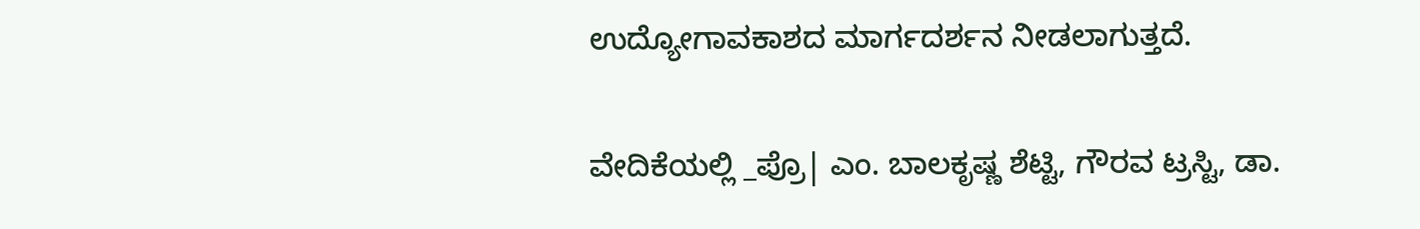ಉದ್ಯೋಗಾವಕಾಶದ ಮಾರ್ಗದರ್ಶನ ನೀಡಲಾಗುತ್ತದೆ.

ವೇದಿಕೆಯಲ್ಲಿ _ಪ್ರೊ| ಎಂ. ಬಾಲಕೃಷ್ಣ ಶೆಟ್ಟಿ, ಗೌರವ ಟ್ರಸ್ಟಿ, ಡಾ.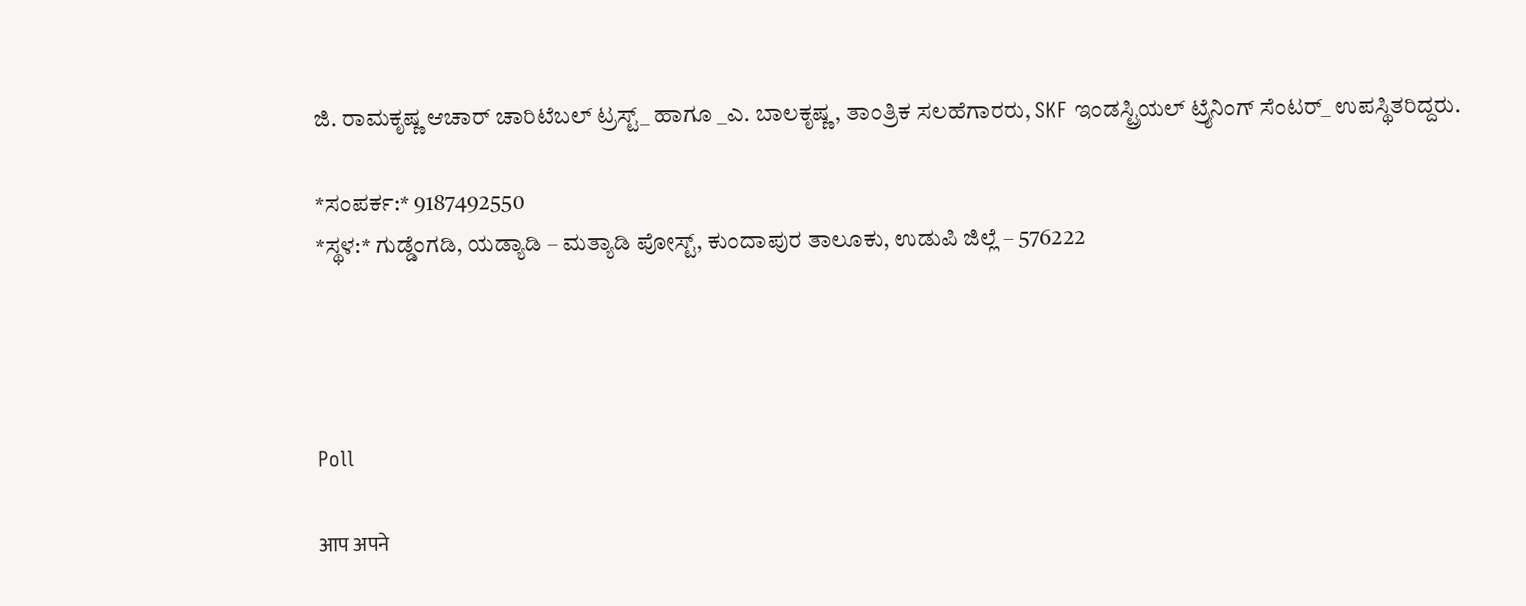ಜಿ. ರಾಮಕೃಷ್ಣ ಆಚಾರ್ ಚಾರಿಟೆಬಲ್ ಟ್ರಸ್ಟ್_ ಹಾಗೂ _ಎ. ಬಾಲಕೃಷ್ಣ, ತಾಂತ್ರಿಕ ಸಲಹೆಗಾರರು, SKF ಇಂಡಸ್ಟ್ರಿಯಲ್ ಟ್ರೈನಿಂಗ್ ಸೆಂಟರ್_ ಉಪಸ್ಥಿತರಿದ್ದರು.

*ಸಂಪರ್ಕ:* 9187492550
*ಸ್ಥಳ:* ಗುಡ್ಡೆಂಗಡಿ, ಯಡ್ಯಾಡಿ – ಮತ್ಯಾಡಿ ಪೋಸ್ಟ್, ಕುಂದಾಪುರ ತಾಲೂಕು, ಉಡುಪಿ ಜಿಲ್ಲೆ – 576222




Poll

आप अपने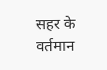सहर के वर्तमान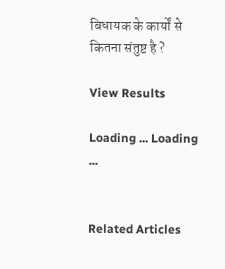बिधायक के कार्यों से कितना संतुष्ट है ?

View Results

Loading ... Loading ...


Related Articles